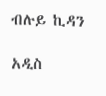ብሉይ ኪዳን

አዲስ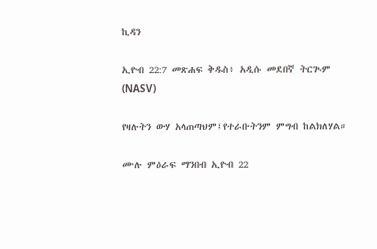ኪዳን

ኢዮብ 22:7 መጽሐፍ ቅዱስ፥ አዲሱ መደበኛ ትርጒም (NASV)

የዛሉትን ውሃ አላጠጣህም፤የተራቡትንም ምግብ ከልክለሃል።

ሙሉ ምዕራፍ ማንበብ ኢዮብ 22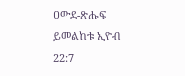ዐውደ-ጽሑፍ ይመልከቱ ኢዮብ 22:7